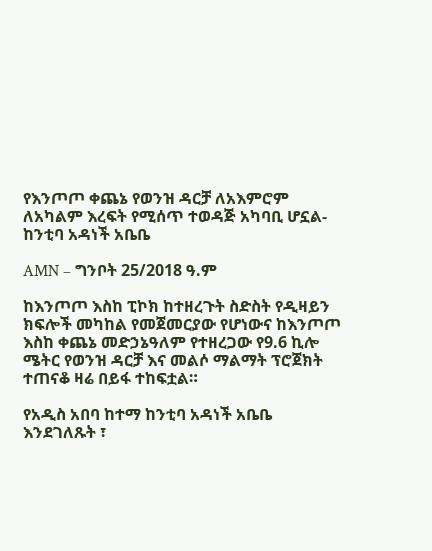የእንጦጦ ቀጨኔ የወንዝ ዳርቻ ለአእምሮም ለአካልም እረፍት የሚሰጥ ተወዳጅ አካባቢ ሆኗል- ከንቲባ አዳነች አቤቤ

AMN – ግንቦት 25/2018 ዓ.ም

ከእንጦጦ እስከ ፒኮክ ከተዘረጉት ስድስት የዲዛይን ክፍሎች መካከል የመጀመርያው የሆነውና ከእንጦጦ እስከ ቀጨኔ መድኃኔዓለም የተዘረጋው የ9.6 ኪሎ ሜትር የወንዝ ዳርቻ እና መልሶ ማልማት ፕሮጀክት ተጠናቆ ዛሬ በይፋ ተከፍቷል።

የአዲስ አበባ ከተማ ከንቲባ አዳነች አቤቤ እንደገለጹት ፣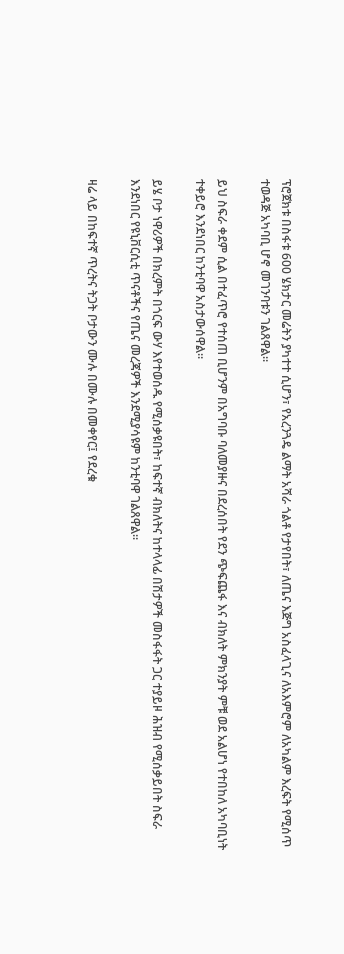ፕሮጀክቱ በስፋቱ 600 ሄክታር መሬትን ያካተተ ሲሆን፣ የአረንጓዴ ልማት አሻራ ጎልቶ የታየበት፣ ለጤና እጅግ አስፈላጊና ለአእምሮም ለአካልም እረፍት የሚሰጥ ተወዳጅ አካባቢ ሆኖ መገንባቱን ገልጸዋል።

ይህ ስፍራ ቀደም ሲል በተፈጥሮ የተሰጠ ቢሆንም በአግባቡ ባለመያዙና በደረሰበት የደን ጭፍጨፋ እና ብክለት ምክንያት ምቹ ወደ አልሆነ የተበከለ አካባቢነት ተቀይሮ እንደነበር ከንቲባዋ አስታውሰዋል።

ይሄ ቦታ ነዋሪዎች በክረምት በጎርፍ ውሃ እየተወሰዱ የሚሰቃዩበት፣ ከፍተኛ ብክለትና ከተላላፊ በሽታዎች መስፋፋት ጋር ተያይዞ ሕዝብ የሚሰቃይበት ስፍራ እንደነበር የዩኒቨርሲቲ ጥናቶችና የጤና መረጃዎች እንደሚያሳዩም ከንቲባዋ ገልጸዋል፡፡

ዛሬ ላይ በከፍተኛ ጥረትና ትጋት ቦታውን ሙሉ በሙሉ በመቀየር፤ የደረቁ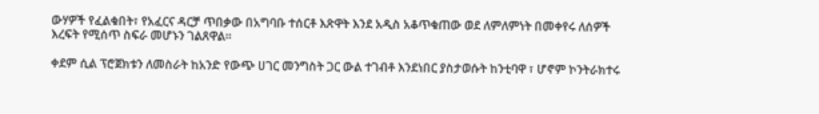ውሃዎች የፈልቁበት፣ የአፈርና ዳርቻ ጥበቃው በአግባቡ ተሰርቶ እጽዋት እንደ አዲስ አቆጥቁጠው ወደ ለምለምነት በመቀየሩ ለሰዎች እረፍት የሚሰጥ ስፍራ መሆኑን ገልጸዋል።

ቀደም ሲል ፕሮጀክቱን ለመስራት ከአንድ የውጭ ሀገር መንግስት ጋር ውል ተገብቶ እንደነበር ያስታወሱት ከንቲባዋ ፣ ሆኖም ኮንትራክተሩ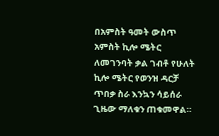በአምስት ዓመት ውስጥ አምስት ኪሎ ሜትር ለመገንባት ቃል ገብቶ የሁለት ኪሎ ሜትር የወንዝ ዳርቻ ጥበቃ ስራ እንኳን ሳይሰራ ጊዜው ማለቁን ጠቁመዋል።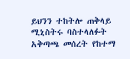ይህንን ተከትሎ ጠቅላይ ሚኒስትሩ ባስተላለፉት አቅጣጫ መሰረት የከተማ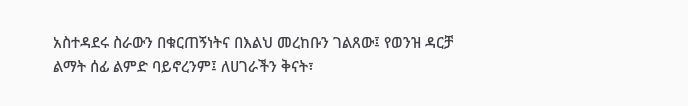አስተዳደሩ ስራውን በቁርጠኝነትና በእልህ መረከቡን ገልጸው፤ የወንዝ ዳርቻ ልማት ሰፊ ልምድ ባይኖረንም፤ ለሀገራችን ቅናት፣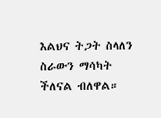እልህና ትጋት ስላለን ስራውን ማሳካት ችለናል ብለዋል።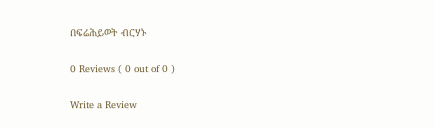በፍሬሕይወት ብርሃኑ

0 Reviews ( 0 out of 0 )

Write a Review